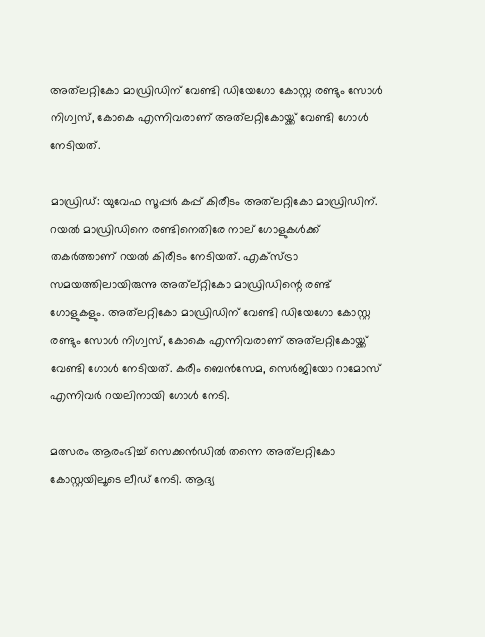അത്‌ലറ്റികോ മാഡ്രിഡിന് വേണ്ടി ഡിയേഗോ കോസ്റ്റ രണ്ടും സോള്‍ നിഗ്വസ്, കോകെ എന്നിവരാണ് അത്‌ലറ്റികോയ്ക്ക് വേണ്ടി ഗോള്‍ നേടിയത്.

മാഡ്രിഡ്: യുവേഫ സൂപ്പര്‍ കപ്പ് കിരീടം അത്‌ലറ്റികോ മാഡ്രിഡിന്. റയല്‍ മാഡ്രിഡിനെ രണ്ടിനെതിരേ നാല് ഗോളുകള്‍ക്ക് തകര്‍ത്താണ് റയല്‍ കിരീടം നേടിയത്. എക്‌സ്ട്രാ സമയത്തിലായിരുന്നു അത്‌ല്റ്റികോ മാഡ്രിഡിന്റെ രണ്ട് ഗോളുകളും. അത്‌ലറ്റികോ മാഡ്രിഡിന് വേണ്ടി ഡിയേഗോ കോസ്റ്റ രണ്ടും സോള്‍ നിഗ്വസ്, കോകെ എന്നിവരാണ് അത്‌ലറ്റികോയ്ക്ക് വേണ്ടി ഗോള്‍ നേടിയത്. കരീം ബെന്‍സേമ, സെര്‍ജിയോ റാമോസ് എന്നിവര്‍ റയലിനായി ഗോള്‍ നേടി.

മത്സരം ആരംഭിച്ച് സെക്കന്‍ഡില്‍ തന്നെ അത്‌ലറ്റികോ കോസ്റ്റയിലൂടെ ലീഡ് നേടി. ആദ്യ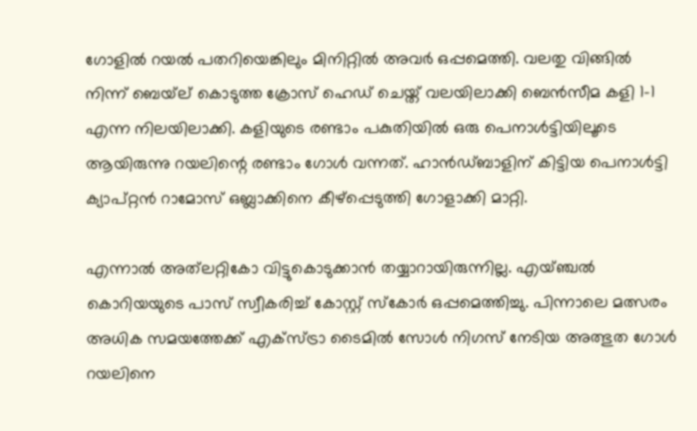ഗോളില്‍ റയല്‍ പതറിയെങ്കിലും മിനിറ്റില്‍ അവര്‍ ഒപ്പമെത്തി. വലതു വിങ്ങില്‍ നിന്ന് ബെയ്‌ല് കൊടുത്ത ക്രോസ് ഹെഡ് ചെയ്ത് വലയിലാക്കി ബെന്‍സീമ കളി 1-1 എന്ന നിലയിലാക്കി. കളിയുടെ രണ്ടാം പകുതിയില്‍ ഒരു പെനാള്‍ട്ടിയിലൂടെ ആയിരുന്നു റയലിന്റെ രണ്ടാം ഗോള്‍ വന്നത്. ഹാന്‍ഡ്ബാളിന് കിട്ടിയ പെനാള്‍ട്ടി ക്യാപ്റ്റന്‍ റാമോസ് ഒബ്ലാക്കിനെ കീഴ്‌പ്പെടുത്തി ഗോളാക്കി മാറ്റി.

എന്നാല്‍ അത്‌ലറ്റികോ വിട്ടുകൊടുക്കാന്‍ തയ്യാറായിരുന്നില്ല. എയ്ഞ്ചല്‍ കൊറിയയുടെ പാസ് സ്വീകരിച്ച് കോസ്റ്റ് സ്‌കോര്‍ ഒപ്പമെത്തിച്ചു. പിന്നാലെ മത്സരം അധിക സമയത്തേക്ക് എക്‌സ്ട്രാ ടൈമില്‍ സോള്‍ നിഗസ് നേടിയ അത്ഭുത ഗോള്‍ റയലിനെ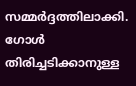സമ്മര്‍ദ്ദത്തിലാക്കി. ഗോള്‍ തിരിച്ചടിക്കാനുള്ള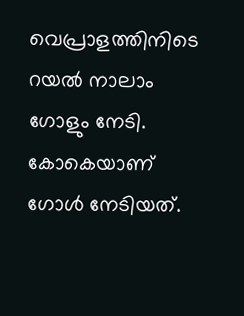വെപ്രാളത്തിനിടെ റയല്‍ നാലാം ഗോളും നേടി. കോകെയാണ് ഗോള്‍ നേടിയത്.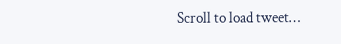Scroll to load tweet…